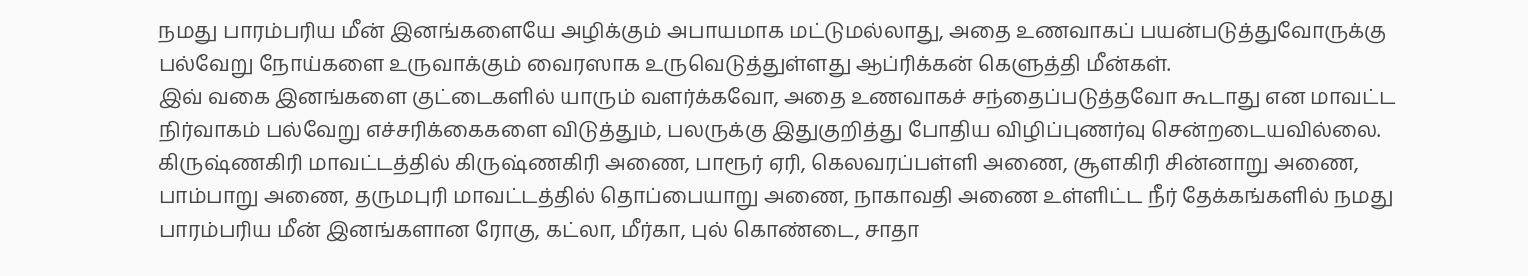நமது பாரம்பரிய மீன் இனங்களையே அழிக்கும் அபாயமாக மட்டுமல்லாது, அதை உணவாகப் பயன்படுத்துவோருக்கு பல்வேறு நோய்களை உருவாக்கும் வைரஸாக உருவெடுத்துள்ளது ஆப்ரிக்கன் கெளுத்தி மீன்கள்.
இவ் வகை இனங்களை குட்டைகளில் யாரும் வளர்க்கவோ, அதை உணவாகச் சந்தைப்படுத்தவோ கூடாது என மாவட்ட நிர்வாகம் பல்வேறு எச்சரிக்கைகளை விடுத்தும், பலருக்கு இதுகுறித்து போதிய விழிப்புணர்வு சென்றடையவில்லை.
கிருஷ்ணகிரி மாவட்டத்தில் கிருஷ்ணகிரி அணை, பாரூர் ஏரி, கெலவரப்பள்ளி அணை, சூளகிரி சின்னாறு அணை, பாம்பாறு அணை, தருமபுரி மாவட்டத்தில் தொப்பையாறு அணை, நாகாவதி அணை உள்ளிட்ட நீர் தேக்கங்களில் நமது பாரம்பரிய மீன் இனங்களான ரோகு, கட்லா, மீர்கா, புல் கொண்டை, சாதா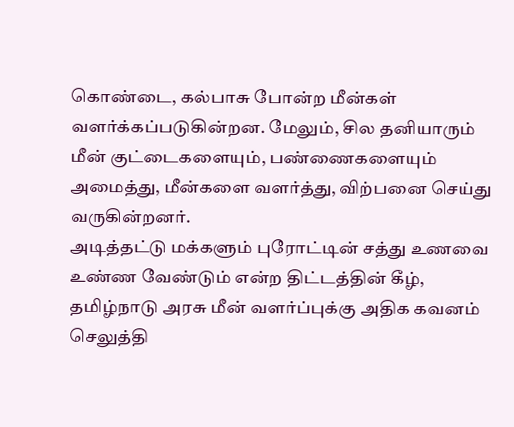கொண்டை, கல்பாசு போன்ற மீன்கள் வளர்க்கப்படுகின்றன. மேலும், சில தனியாரும் மீன் குட்டைகளையும், பண்ணைகளையும் அமைத்து, மீன்களை வளர்த்து, விற்பனை செய்து வருகின்றனர்.
அடித்தட்டு மக்களும் புரோட்டின் சத்து உணவை உண்ண வேண்டும் என்ற திட்டத்தின் கீழ், தமிழ்நாடு அரசு மீன் வளர்ப்புக்கு அதிக கவனம் செலுத்தி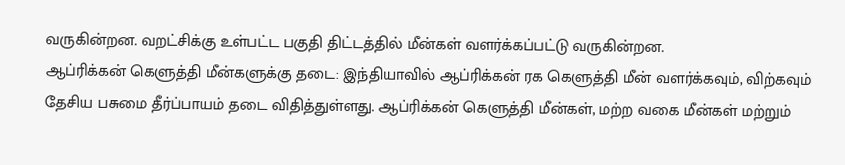வருகின்றன. வறட்சிக்கு உள்பட்ட பகுதி திட்டத்தில் மீன்கள் வளர்க்கப்பட்டு வருகின்றன.
ஆப்ரிக்கன் கெளுத்தி மீன்களுக்கு தடை: இந்தியாவில் ஆப்ரிக்கன் ரக கெளுத்தி மீன் வளர்க்கவும், விற்கவும் தேசிய பசுமை தீர்ப்பாயம் தடை விதித்துள்ளது. ஆப்ரிக்கன் கெளுத்தி மீன்கள், மற்ற வகை மீன்கள் மற்றும்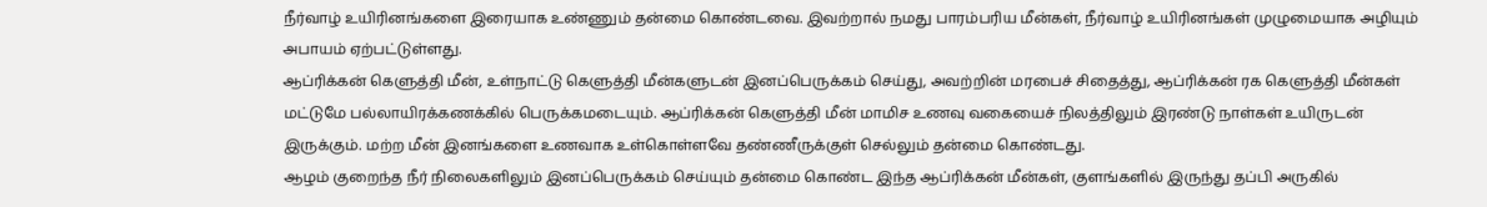நீர்வாழ் உயிரினங்களை இரையாக உண்ணும் தன்மை கொண்டவை. இவற்றால் நமது பாரம்பரிய மீன்கள், நீர்வாழ் உயிரினங்கள் முழுமையாக அழியும் அபாயம் ஏற்பட்டுள்ளது.
ஆப்ரிக்கன் கெளுத்தி மீன், உள்நாட்டு கெளுத்தி மீன்களுடன் இனப்பெருக்கம் செய்து, அவற்றின் மரபைச் சிதைத்து, ஆப்ரிக்கன் ரக கெளுத்தி மீன்கள் மட்டுமே பல்லாயிரக்கணக்கில் பெருக்கமடையும். ஆப்ரிக்கன் கெளுத்தி மீன் மாமிச உணவு வகையைச் நிலத்திலும் இரண்டு நாள்கள் உயிருடன் இருக்கும். மற்ற மீன் இனங்களை உணவாக உள்கொள்ளவே தண்ணீருக்குள் செல்லும் தன்மை கொண்டது.
ஆழம் குறைந்த நீர் நிலைகளிலும் இனப்பெருக்கம் செய்யும் தன்மை கொண்ட இந்த ஆப்ரிக்கன் மீன்கள், குளங்களில் இருந்து தப்பி அருகில்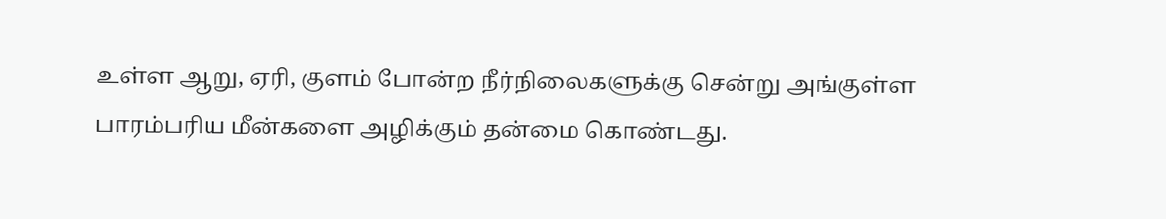உள்ள ஆறு, ஏரி, குளம் போன்ற நீர்நிலைகளுக்கு சென்று அங்குள்ள பாரம்பரிய மீன்களை அழிக்கும் தன்மை கொண்டது.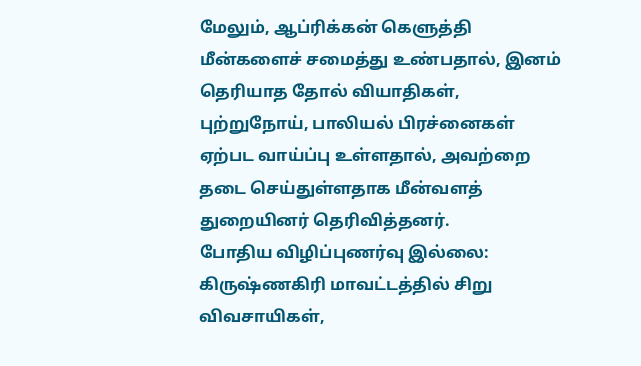மேலும், ஆப்ரிக்கன் கெளுத்தி மீன்களைச் சமைத்து உண்பதால், இனம் தெரியாத தோல் வியாதிகள், புற்றுநோய், பாலியல் பிரச்னைகள் ஏற்பட வாய்ப்பு உள்ளதால், அவற்றை தடை செய்துள்ளதாக மீன்வளத் துறையினர் தெரிவித்தனர்.
போதிய விழிப்புணர்வு இல்லை: கிருஷ்ணகிரி மாவட்டத்தில் சிறு விவசாயிகள்,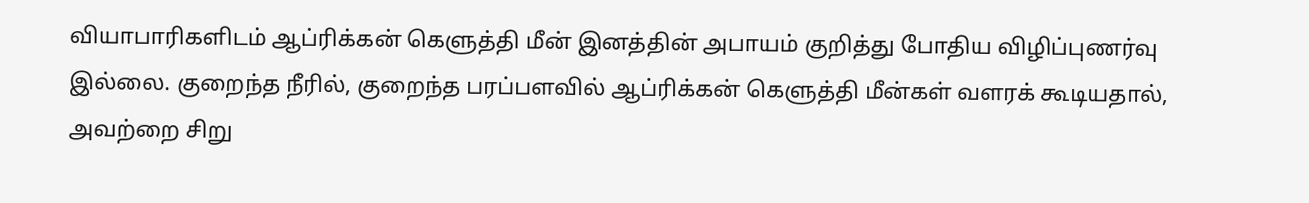வியாபாரிகளிடம் ஆப்ரிக்கன் கெளுத்தி மீன் இனத்தின் அபாயம் குறித்து போதிய விழிப்புணர்வு இல்லை. குறைந்த நீரில், குறைந்த பரப்பளவில் ஆப்ரிக்கன் கெளுத்தி மீன்கள் வளரக் கூடியதால், அவற்றை சிறு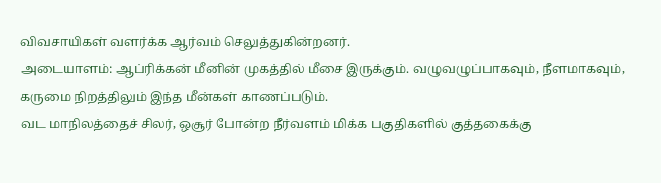விவசாயிகள் வளர்க்க ஆர்வம் செலுத்துகின்றனர்.
அடையாளம்: ஆப்ரிக்கன் மீனின் முகத்தில் மீசை இருக்கும். வழுவழுப்பாகவும், நீளமாகவும், கருமை நிறத்திலும் இந்த மீன்கள் காணப்படும்.
வட மாநிலத்தைச் சிலர், ஒசூர் போன்ற நீர்வளம் மிக்க பகுதிகளில் குத்தகைக்கு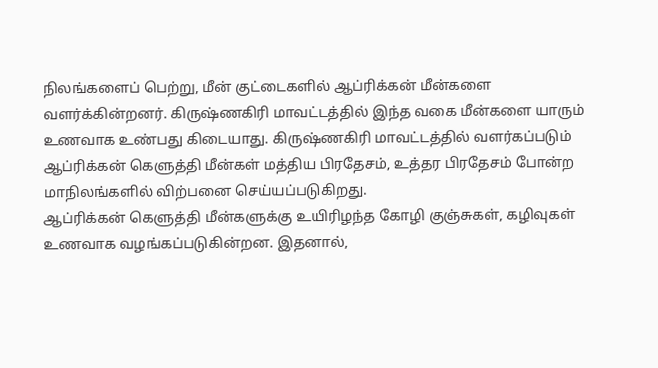நிலங்களைப் பெற்று, மீன் குட்டைகளில் ஆப்ரிக்கன் மீன்களை வளர்க்கின்றனர். கிருஷ்ணகிரி மாவட்டத்தில் இந்த வகை மீன்களை யாரும் உணவாக உண்பது கிடையாது. கிருஷ்ணகிரி மாவட்டத்தில் வளர்கப்படும் ஆப்ரிக்கன் கெளுத்தி மீன்கள் மத்திய பிரதேசம், உத்தர பிரதேசம் போன்ற மாநிலங்களில் விற்பனை செய்யப்படுகிறது.
ஆப்ரிக்கன் கெளுத்தி மீன்களுக்கு உயிரிழந்த கோழி குஞ்சுகள், கழிவுகள் உணவாக வழங்கப்படுகின்றன. இதனால்,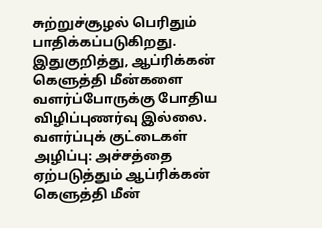சுற்றுச்சூழல் பெரிதும் பாதிக்கப்படுகிறது. இதுகுறித்து, ஆப்ரிக்கன் கெளுத்தி மீன்களை வளர்ப்போருக்கு போதிய விழிப்புணர்வு இல்லை.
வளர்ப்புக் குட்டைகள் அழிப்பு: அச்சத்தை ஏற்படுத்தும் ஆப்ரிக்கன் கெளுத்தி மீன்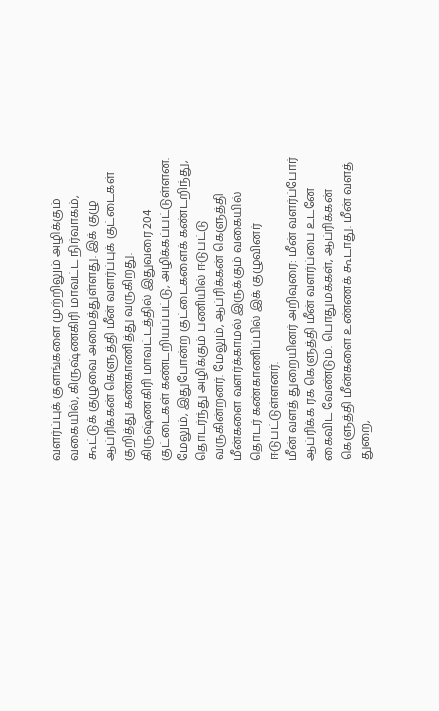வளர்ப்புக் குளங்களை முற்றிலும் அழிக்கும் வகையில், கிருஷ்ணகிரி மாவட்ட நிர்வாகம், கூட்டுக் குழுவை அமைத்துள்ளது. இக் குழு ஆப்ரிக்கன் கெளுத்தி மீன் வளர்ப்புக் குட்டைகள் குறித்து கண்காணித்து வருகிறது.
கிருஷ்ணகிரி மாவட்டத்தில் இதுவரை 204 குட்டைகள் கண்டறியப்பட்டு, அழிக்கப்பட்டுள்ளன. மேலும், இதுபோன்ற குட்டைகளைக் கண்டறிந்து, தொடர்ந்து அழிக்கும் பணியில் ஈடுபட்டு வருகின்றனர். மேலும், ஆப்ரிக்கன் கெளுத்தி மீன்களை வளர்க்காமல் இருக்கும் வகையில் தொடர் கண்காணிப்பில் இக் குழுவினர் ஈடுபட்டுள்ளனர்.
மீன் வளத் துறையினர் அறிவுரை: மீன் வளர்ப்போர் ஆப்ரிக்க ரக கெளுத்தி மீன் வளர்ப்பை உடனே கைவிட வேண்டும். பொதுமக்கள், ஆப்ரிக்கன் கெளுத்தி மீன்களை உண்ணக் கூடாது. மீன் வளத் துறை,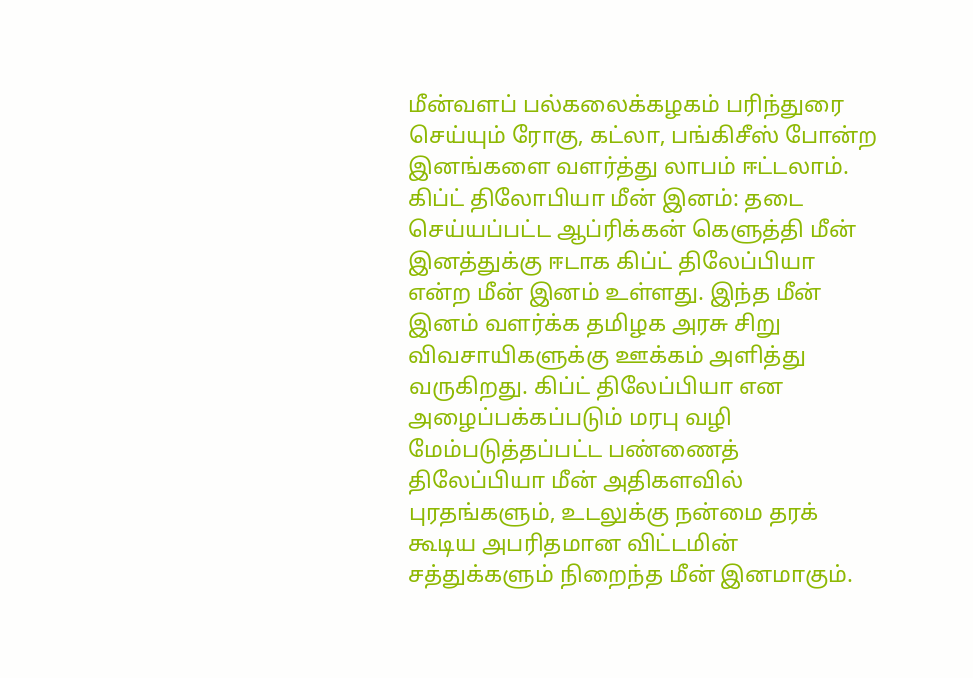மீன்வளப் பல்கலைக்கழகம் பரிந்துரை செய்யும் ரோகு, கட்லா, பங்கிசீஸ் போன்ற இனங்களை வளர்த்து லாபம் ஈட்டலாம்.
கிப்ட் திலோபியா மீன் இனம்: தடை செய்யப்பட்ட ஆப்ரிக்கன் கெளுத்தி மீன் இனத்துக்கு ஈடாக கிப்ட் திலேப்பியா என்ற மீன் இனம் உள்ளது. இந்த மீன் இனம் வளர்க்க தமிழக அரசு சிறு விவசாயிகளுக்கு ஊக்கம் அளித்து வருகிறது. கிப்ட் திலேப்பியா என அழைப்பக்கப்படும் மரபு வழி மேம்படுத்தப்பட்ட பண்ணைத் திலேப்பியா மீன் அதிகளவில் புரதங்களும், உடலுக்கு நன்மை தரக் கூடிய அபரிதமான விட்டமின் சத்துக்களும் நிறைந்த மீன் இனமாகும்.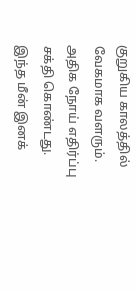குறுகிய காலத்தில் வேகமாக வளரும். அதிக நோய் எதிர்ப்பு சக்தி கொண்டது.
இந்த மீன் இனக்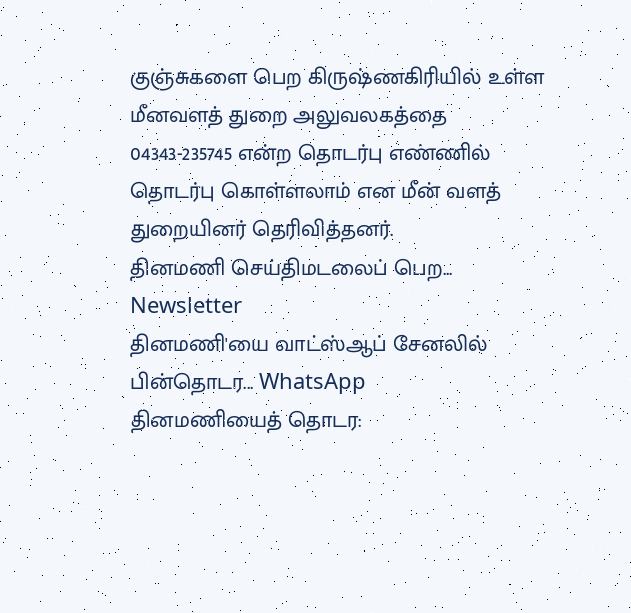குஞ்சுகளை பெற கிருஷ்ணகிரியில் உள்ள மீனவளத் துறை அலுவலகத்தை 04343-235745 என்ற தொடர்பு எண்ணில் தொடர்பு கொள்ளலாம் என மீன் வளத் துறையினர் தெரிவித்தனர்.
தினமணி செய்திமடலைப் பெற... Newsletter
தினமணி'யை வாட்ஸ்ஆப் சேனலில் பின்தொடர... WhatsApp
தினமணியைத் தொடர: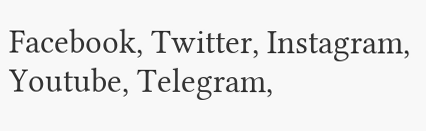Facebook, Twitter, Instagram, Youtube, Telegram,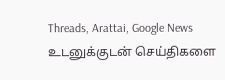Threads, Arattai, Google News
உடனுக்குடன் செய்திகளை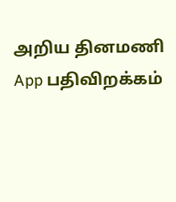அறிய தினமணி App பதிவிறக்கம்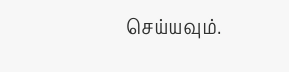செய்யவும்.